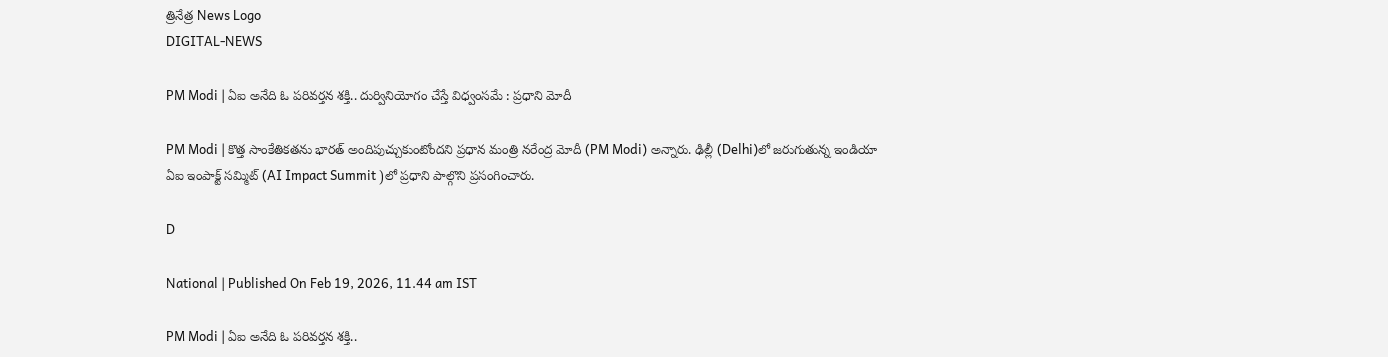త్రినేత్ర News Logo
DIGITAL-NEWS

PM Modi | ఏఐ అనేది ఓ పరివర్తన శక్తి.. దుర్వినియోగం చేస్తే విధ్వంస‌మే : ప్ర‌ధాని మోదీ

PM Modi | కొత్త సాంకేతికతను భారత్‌ అందిపుచ్చుకుంటోందని ప్రధాన మంత్రి న‌రేంద్ర మోదీ (PM Modi) అన్నారు. ఢిల్లీ (Delhi)లో జ‌రుగుతున్న ఇండియా ఏఐ ఇంపాక్ట్ స‌మ్మిట్‌ (AI Impact Summit )లో ప్ర‌ధాని పాల్గొని ప్రసంగించారు.

D

National | Published On Feb 19, 2026, 11.44 am IST

PM Modi | ఏఐ అనేది ఓ పరివర్తన శక్తి..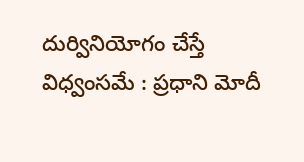దుర్వినియోగం చేస్తే విధ్వంస‌మే : ప్ర‌ధాని మోదీ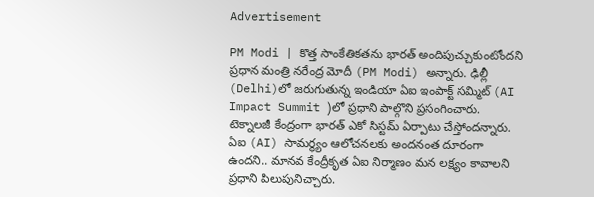Advertisement

PM Modi | కొత్త సాంకేతికతను భారత్‌ అందిపుచ్చుకుంటోందని ప్రధాన మంత్రి న‌రేంద్ర మోదీ (PM Modi) అన్నారు. ఢిల్లీ (Delhi)లో జ‌రుగుతున్న ఇండియా ఏఐ ఇంపాక్ట్ స‌మ్మిట్‌ (AI Impact Summit )లో ప్ర‌ధాని పాల్గొని ప్రసంగించారు. టెక్నాల‌జీ కేంద్రంగా భార‌త్ ఎకో సిస్ట‌మ్ ఏర్పాటు చేస్తోంద‌న్నారు. ఏఐ (AI) సామర్థ్యం ఆలోచనలకు అందనంత దూరంగా ఉంద‌ని.. మానవ కేంద్రీకృత ఏఐ నిర్మాణం మన లక్ష్యం కావాల‌ని ప్ర‌ధాని పిలుపునిచ్చారు.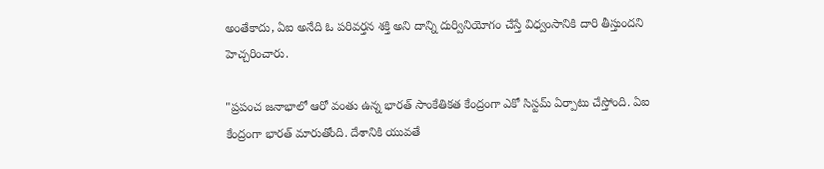అంతేకాదు, ఏఐ అనేది ఓ ప‌రివ‌ర్త‌న శ‌క్తి అని దాన్ని దుర్వినియోగం చేస్తే విధ్వంసానికి దారి తీస్తుంద‌ని హెచ్చ‌రించారు.

"ప్రపంచ జనాభాలో ఆరో వంతు ఉన్న భారత్ సాంకేతికత కేంద్రంగా ఎకో సిస్టమ్‌ ఏర్పాటు చేస్తోంది. ఏఐ కేంద్రంగా భారత్‌ మారుతోంది. దేశానికి యువతే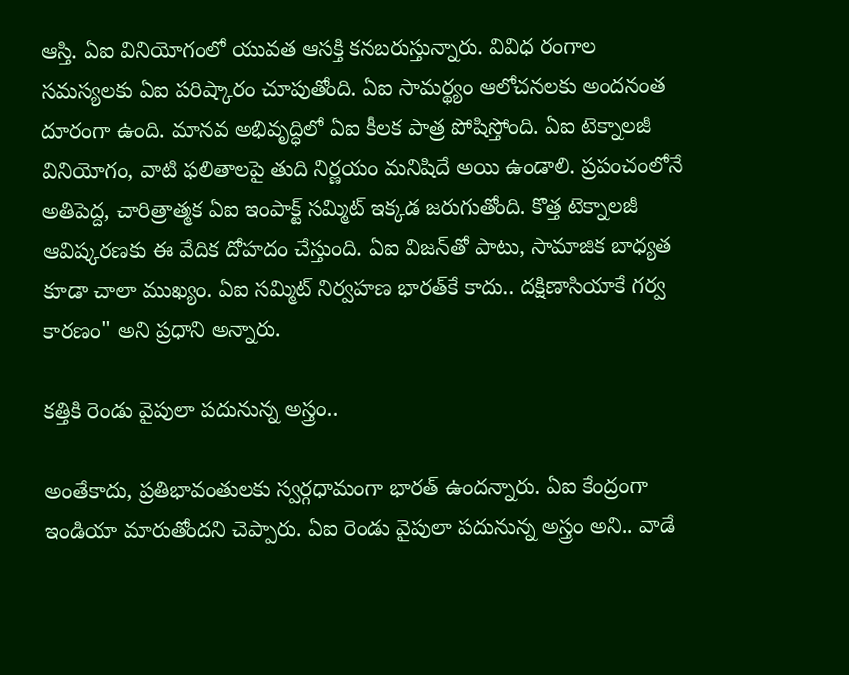ఆస్తి. ఏఐ వినియోగంలో యువత ఆసక్తి కనబరుస్తున్నారు. వివిధ రంగాల సమస్యలకు ఏఐ పరిష్కారం చూపుతోంది. ఏఐ సామర్థ్యం ఆలోచనలకు అందనంత దూరంగా ఉంది. మాన‌వ అభివృద్ధిలో ఏఐ కీల‌క పాత్ర పోషిస్తోంది. ఏఐ టెక్నాలజీ వినియోగం, వాటి ఫలితాలపై తుది నిర్ణయం మనిషిదే అయి ఉండాలి. ప్రపంచంలోనే అతిపెద్ద, చారిత్రాత్మక ఏఐ ఇంపాక్ట్‌ సమ్మిట్ ఇక్క‌డ‌ జరుగుతోంది. కొత్త టెక్నాలజీ ఆవిష్కరణకు ఈ వేదిక దోహదం చేస్తుంది. ఏఐ విజన్‌తో పాటు, సామాజిక బాధ్యత కూడా చాలా ముఖ్యం. ఏఐ సమ్మిట్‌ నిర్వహణ భారత్‌కే కాదు.. దక్షిణాసియాకే గర్వ కారణం" అని ప్ర‌ధాని అన్నారు.

క‌త్తికి రెండు వైపులా ప‌దునున్న అస్త్రం..

అంతేకాదు, ప్రతిభావంతులకు స్వర్గధామంగా భారత్ ఉంద‌న్నారు. ఏఐ కేంద్రంగా ఇండియా మారుతోంద‌ని చెప్పారు. ఏఐ రెండు వైపులా పదునున్న అస్త్రం అని.. వాడే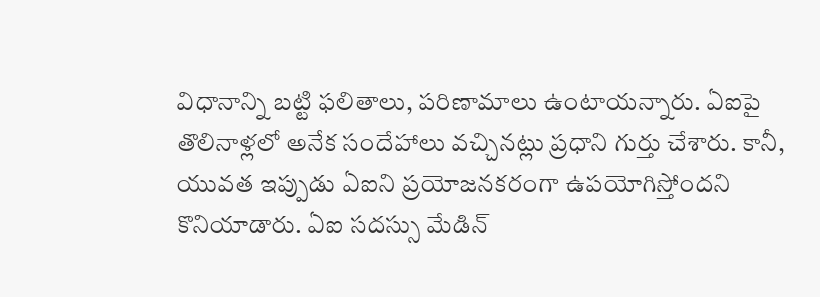విధానాన్ని బట్టి ఫలితాలు, పరిణామాలు ఉంటాయన్నారు. ఏఐపై తొలినాళ్ల‌లో అనేక సందేహాలు వ‌చ్చిన‌ట్లు ప్ర‌ధాని గుర్తు చేశారు. కానీ, యువ‌త ఇప్పుడు ఏఐని ప్ర‌యోజ‌న‌క‌రంగా ఉప‌యోగిస్తోంద‌ని కొనియాడారు. ఏఐ స‌ద‌స్సు మేడిన్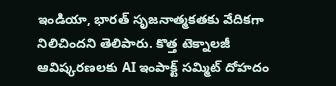ఇండియా, భారత్ సృజనాత్మకతకు వేదికగా నిలిచిందని తెలిపారు. కొత్త టెక్నాలజీ ఆవిష్కరణలకు AI ఇంపాక్ట్ సమ్మిట్ దోహదం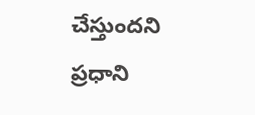చేస్తుందని ప్ర‌ధాని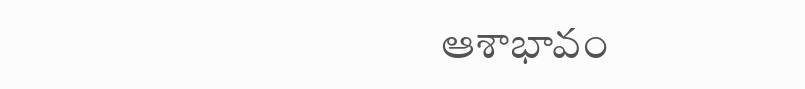ఆశాభావం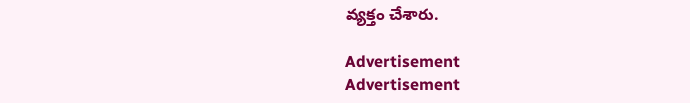వ్య‌క్తం చేశారు.

Advertisement
Advertisement